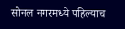सोनल नगरमध्ये पहिल्याच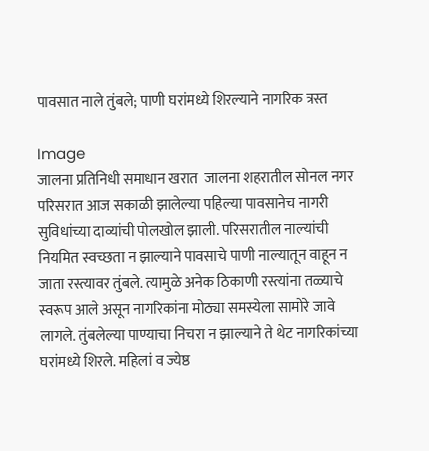पावसात नाले तुंबले; पाणी घरांमध्ये शिरल्याने नागरिक त्रस्त

Image
जालना प्रतिनिधी समाधान खरात  जालना शहरातील सोनल नगर परिसरात आज सकाळी झालेल्या पहिल्या पावसानेच नागरी सुविधांच्या दाव्यांची पोलखोल झाली. परिसरातील नाल्यांची नियमित स्वच्छता न झाल्याने पावसाचे पाणी नाल्यातून वाहून न जाता रस्त्यावर तुंबले. त्यामुळे अनेक ठिकाणी रस्त्यांना तळ्याचे स्वरूप आले असून नागरिकांना मोठ्या समस्येला सामोरे जावे लागले. तुंबलेल्या पाण्याचा निचरा न झाल्याने ते थेट नागरिकांच्या घरांमध्ये शिरले. महिलां व ज्येष्ठ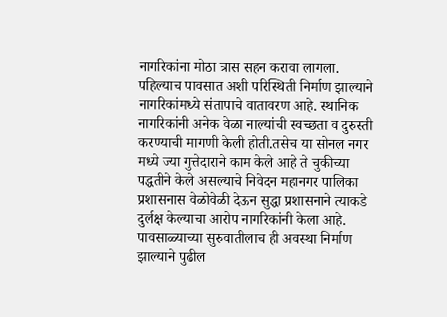नागरिकांना मोठा त्रास सहन करावा लागला. पहिल्याच पावसात अशी परिस्थिती निर्माण झाल्याने नागरिकांमध्ये संतापाचे वातावरण आहे. स्थानिक नागरिकांनी अनेक वेळा नाल्यांची स्वच्छता व दुरुस्ती करण्याची मागणी केली होती.तसेच या सोनल नगर मध्ये ज्या गुत्तेदाराने काम केले आहे ते चुकीच्या पद्धतीने केले असल्याचे निवेदन महानगर पालिका प्रशासनास वेळोवेळी देऊन सुद्धा प्रशासनाने त्याकडे दुर्लक्ष केल्याचा आरोप नागरिकांनी केला आहे. पावसाळ्याच्या सुरुवातीलाच ही अवस्था निर्माण झाल्याने पुढील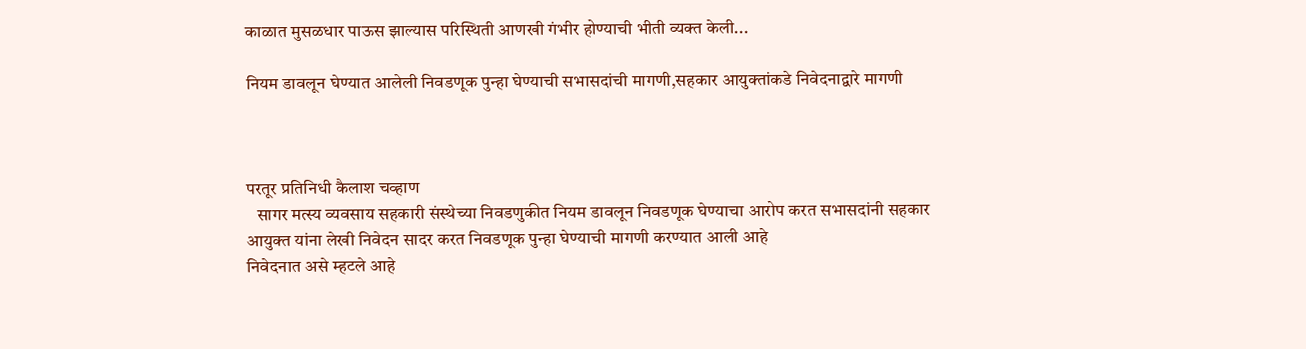काळात मुसळधार पाऊस झाल्यास परिस्थिती आणखी गंभीर होण्याची भीती व्यक्त केली...

नियम डावलून घेण्यात आलेली निवडणूक पुन्हा घेण्याची सभासदांची मागणी,सहकार आयुक्तांकडे निवेदनाद्वारे मागणी



परतूर प्रतिनिधी कैलाश चव्हाण
   सागर मत्स्य व्यवसाय सहकारी संस्थेच्या निवडणुकीत नियम डावलून निवडणूक घेण्याचा आरोप करत सभासदांनी सहकार आयुक्त यांना लेखी निवेदन सादर करत निवडणूक पुन्हा घेण्याची मागणी करण्यात आली आहे
निवेदनात असे म्हटले आहे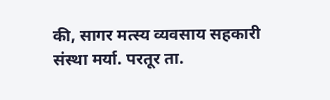की, सागर मत्स्य व्यवसाय सहकारी संस्था मर्या. परतूर ता.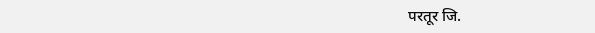परतूर जि.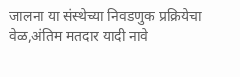जालना या संस्थेच्या निवडणुक प्रक्रियेचा वेळ,अंतिम मतदार यादी नावे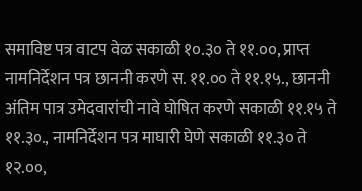समाविष्ट पत्र वाटप वेळ सकाळी १०.३० ते ११.००, प्राप्त नामनिर्देशन पत्र छाननी करणे स. ११.०० ते ११.१५., छाननी अंतिम पात्र उमेदवारांची नावे घोषित करणे सकाळी ११.१५ ते ११.३०., नामनिर्देशन पत्र माघारी घेणे सकाळी ११.३० ते १२.००,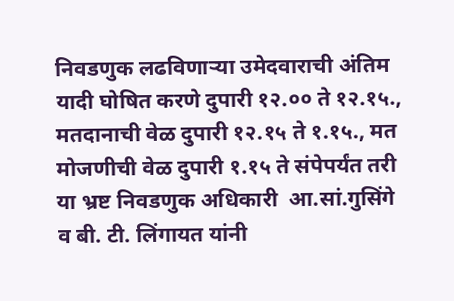निवडणुक लढविणाऱ्या उमेदवाराची अंतिम यादी घोषित करणे दुपारी १२.०० ते १२.१५., मतदानाची वेळ दुपारी १२.१५ ते १.१५., मत मोजणीची वेळ दुपारी १.१५ ते संपेपर्यंत तरी या भ्रष्ट निवडणुक अधिकारी  आ.सां.गुसिंगे व बी. टी. लिंगायत यांनी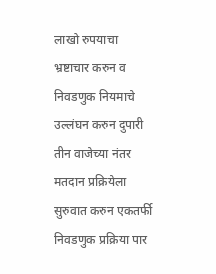लाखो रुपयाचा भ्रष्टाचार करुन व निवडणुक नियमाचे उल्लंघन करुन दुपारी तीन वाजेच्या नंतर मतदान प्रक्रियेला सुरुवात करुन एकतर्फी निवडणुक प्रक्रिया पार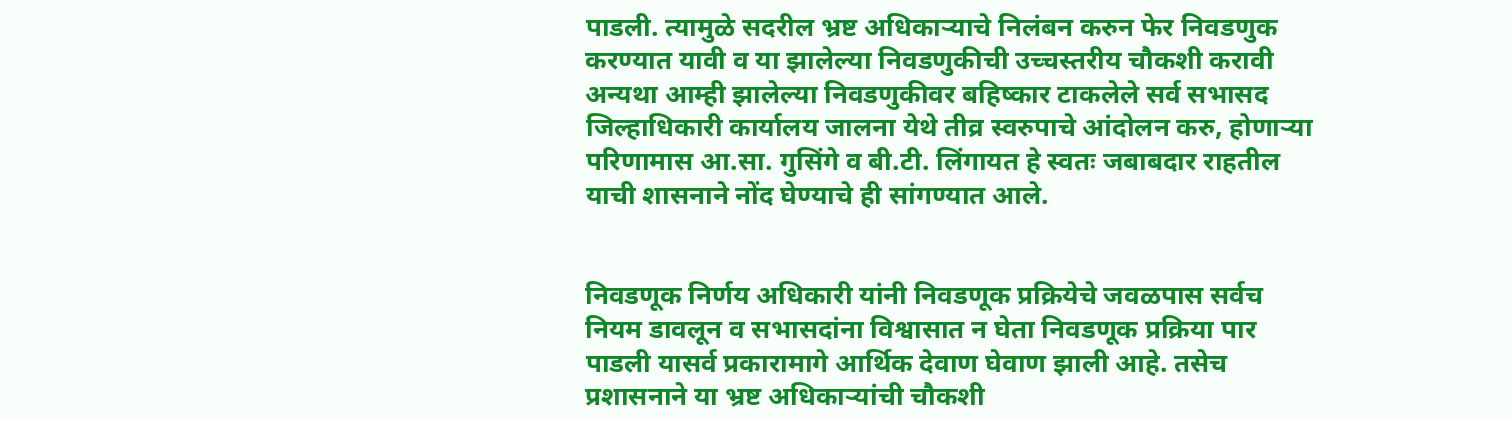पाडली. त्यामुळे सदरील भ्रष्ट अधिकाऱ्याचे निलंबन करुन फेर निवडणुक करण्यात यावी व या झालेल्या निवडणुकीची उच्चस्तरीय चौकशी करावी अन्यथा आम्ही झालेल्या निवडणुकीवर बहिष्कार टाकलेले सर्व सभासद जिल्हाधिकारी कार्यालय जालना येथे तीव्र स्वरुपाचे आंदोलन करु, होणाऱ्या परिणामास आ.सा. गुसिंगे व बी.टी. लिंगायत हे स्वतः जबाबदार राहतील याची शासनाने नोंद घेण्याचे ही सांगण्यात आले.


निवडणूक निर्णय अधिकारी यांनी निवडणूक प्रक्रियेचे जवळपास सर्वच नियम डावलून व सभासदांना विश्वासात न घेता निवडणूक प्रक्रिया पार पाडली यासर्व प्रकारामागे आर्थिक देवाण घेवाण झाली आहे. तसेच प्रशासनाने या भ्रष्ट अधिकाऱ्यांची चौकशी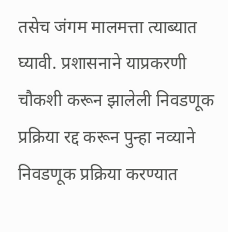तसेच जंगम मालमत्ता त्याब्यात घ्यावी. प्रशासनाने याप्रकरणी चौकशी करून झालेली निवडणूक प्रक्रिया रद्द करून पुन्हा नव्याने निवडणूक प्रक्रिया करण्यात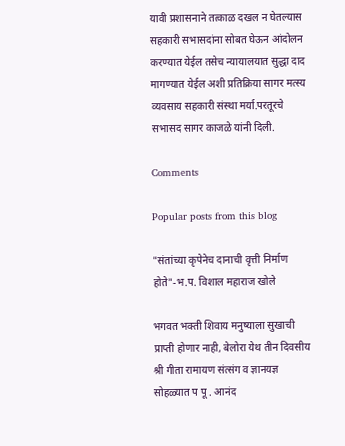यावी प्रशासनाने तत्काळ दखल न घेतल्यास सहकारी सभासदांना सोबत घेऊन आंदोलन करण्यात येईल तसेच न्यायालयात सुद्धा दाद मागण्यात येईल अशी प्रतिक्रिया सागर मत्स्य व्यवसाय सहकारी संस्था मर्या.परतूरचे सभासद सागर काजळे यांनी दिली.

Comments

Popular posts from this blog

"संतांच्या कृपेनेच दानाची वृत्ती निर्माण होते"-भ.प. विशाल महाराज खोले

भगवत भक्ती शिवाय मनुष्याला सुखाची प्राप्ती होणार नाही, बेलोरा येथ तीन दिवसीय श्री गीता रामायण संत्संग व ज्ञानयज्ञ सोहळ्यात प पू . आनंद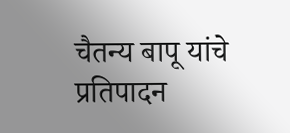चैतन्य बापू यांचे प्रतिपादन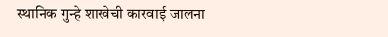स्थानिक गुन्हे शाखेची कारवाई जालना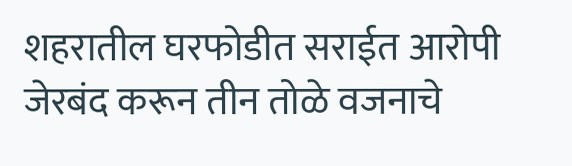शहरातील घरफोडीत सराईत आरोपी जेरबंद करून तीन तोळे वजनाचे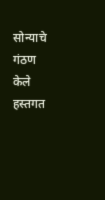सोन्याचे गंठण केले हस्तगत